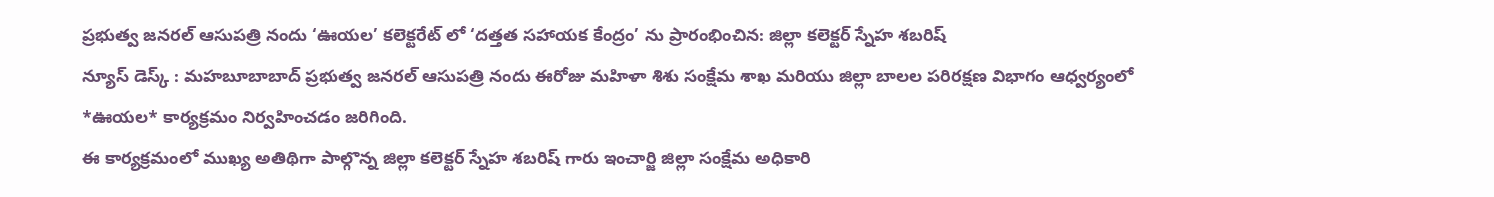ప్రభుత్వ జనరల్ ఆసుపత్రి నందు ‘ఊయల’ కలెక్టరేట్ లో ‘దత్తత సహాయక కేంద్రం’ ను ప్రారంభించిన: జిల్లా కలెక్టర్ స్నేహ శబరిష్
న్యూస్ డెస్క్ : మహబూబాబాద్ ప్రభుత్వ జనరల్ ఆసుపత్రి నందు ఈరోజు మహిళా శిశు సంక్షేమ శాఖ మరియు జిల్లా బాలల పరిరక్షణ విభాగం ఆధ్వర్యంలో *ఊయల* కార్యక్రమం నిర్వహించడం జరిగింది.
ఈ కార్యక్రమంలో ముఖ్య అతిథిగా పాల్గొన్న జిల్లా కలెక్టర్ స్నేహ శబరిష్ గారు ఇంచార్జి జిల్లా సంక్షేమ అధికారి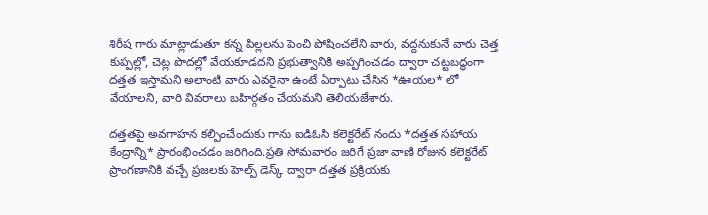శిరీష గారు మాట్లాడుతూ కన్న పిల్లలను పెంచి పోషించలేని వారు, వద్దనుకునే వారు చెత్త కుప్పల్లో, చెట్ల పొదల్లో వేయకూడదని ప్రభుత్వానికి అప్పగించడం ద్వారా చట్టబద్ధంగా దత్తత ఇస్తామని అలాంటి వారు ఎవరైనా ఉంటే ఏర్పాటు చేసిన *ఊయల* లో వేయాలని, వారి వివరాలు బహిర్గతం చేయమని తెలియజేశారు.

దత్తతపై అవగాహన కల్పించేందుకు గాను ఐడిఓసి కలెక్టరేట్ నందు *దత్తత సహాయ కేంద్రాన్ని* ప్రారంభించడం జరిగింది.ప్రతి సోమవారం జరిగే ప్రజా వాణి రోజున కలెక్టరేట్ ప్రాంగణానికి వచ్చే ప్రజలకు హెల్ప్ డెస్క్ ద్వారా దత్తత ప్రక్రియకు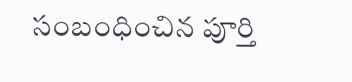సంబంధించిన పూర్తి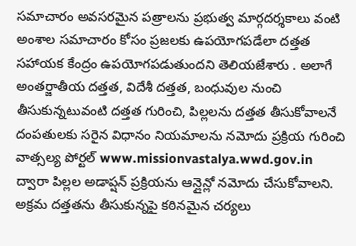సమాచారం అవసరమైన పత్రాలను ప్రభుత్వ మార్గదర్శకాలు వంటి అంశాల సమాచారం కోసం ప్రజలకు ఉపయోగపడేలా దత్తత సహాయక కేంద్రం ఉపయోగపడుతుందని తెలియజేశారు . అలాగే అంతర్జాతీయ దత్తత, విదేశీ దత్తత, బంధువుల నుంచి తీసుకున్నటువంటి దత్తత గురించి, పిల్లలను దత్తత తీసుకోవాలనే దంపతులకు సరైన విధానం నియమాలను నమోదు ప్రక్రియ గురించి వాత్సల్య పోర్టల్ www.missionvastalya.wwd.gov.in ద్వారా పిల్లల అడాప్షన్ ప్రక్రియను ఆన్లైన్లో నమోదు చేసుకోవాలని. అక్రమ దత్తతను తీసుకున్నపై కఠినమైన చర్యలు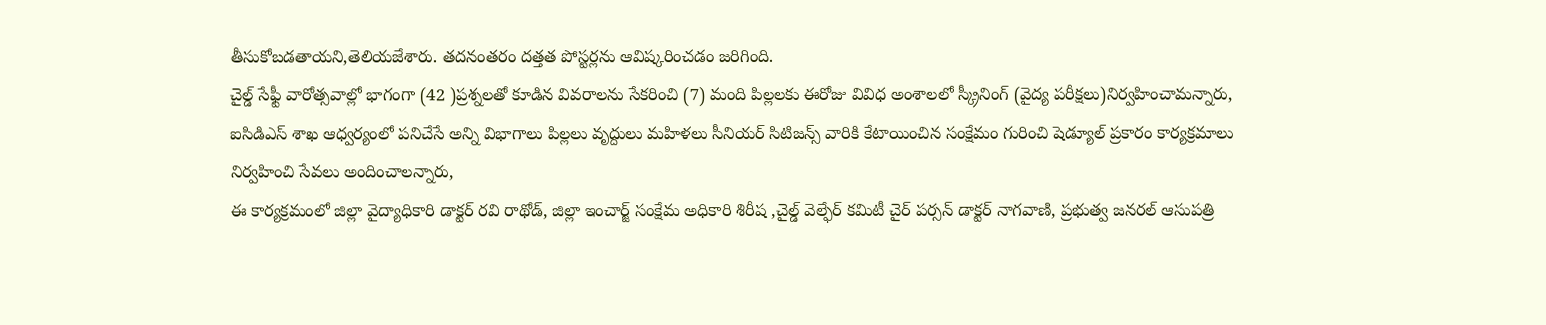తీసుకోబడతాయని,తెలియజేశారు. తదనంతరం దత్తత పోస్టర్లను ఆవిష్కరించడం జరిగింది.
చైల్డ్ సేఫ్టీ వారోత్సవాల్లో భాగంగా (42 )ప్రశ్నలతో కూడిన వివరాలను సేకరించి (7) మంది పిల్లలకు ఈరోజు వివిధ అంశాలలో స్క్రీనింగ్ (వైద్య పరీక్షలు)నిర్వహించామన్నారు,
ఐసిడిఎస్ శాఖ ఆధ్వర్యంలో పనిచేసే అన్ని విభాగాలు పిల్లలు వృద్దులు మహిళలు సీనియర్ సిటిజన్స్ వారికి కేటాయించిన సంక్షేమం గురించి షెడ్యూల్ ప్రకారం కార్యక్రమాలు నిర్వహించి సేవలు అందించాలన్నారు,
ఈ కార్యక్రమంలో జిల్లా వైద్యాధికారి డాక్టర్ రవి రాథోడ్, జిల్లా ఇంచార్జ్ సంక్షేమ అధికారి శిరీష ,చైల్డ్ వెల్ఫేర్ కమిటీ చైర్ పర్సన్ డాక్టర్ నాగవాణి, ప్రభుత్వ జనరల్ ఆసుపత్రి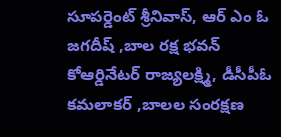సూపర్డెంట్ శ్రీనివాస్, ఆర్ ఎం ఓ జగదీష్ ,బాల రక్ష భవన్ కోఆర్డినేటర్ రాజ్యలక్ష్మి, డీసీపీఓ కమలాకర్ ,బాలల సంరక్షణ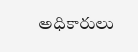అధికారులు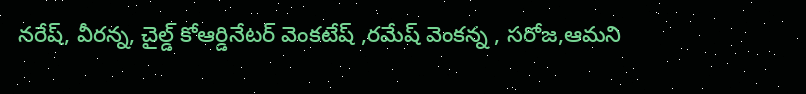నరేష్, వీరన్న, చైల్డ్ కోఆర్డినేటర్ వెంకటేష్ ,రమేష్ వెంకన్న , సరోజ,ఆమని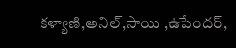కళ్యాణి,అనిల్,సాయి ,ఉపేందర్,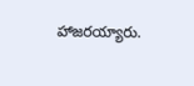హాజరయ్యారు.